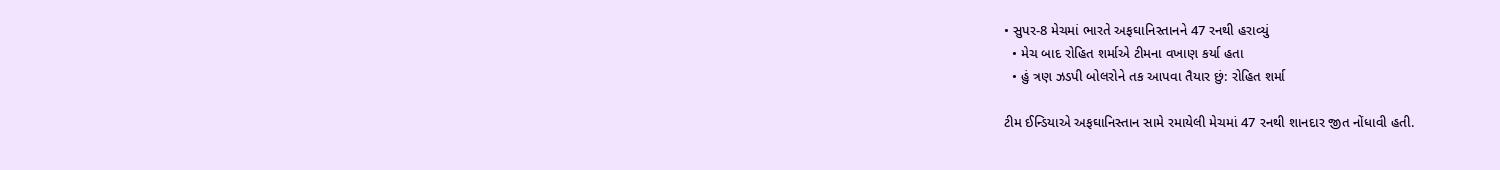• સુપર-8 મેચમાં ભારતે અફઘાનિસ્તાનને 47 રનથી હરાવ્યું
  • મેચ બાદ રોહિત શર્માએ ટીમના વખાણ કર્યા હતા
  • હું ત્રણ ઝડપી બોલરોને તક આપવા તૈયાર છું: રોહિત શર્મા

ટીમ ઈન્ડિયાએ અફઘાનિસ્તાન સામે રમાયેલી મેચમાં 47 રનથી શાનદાર જીત નોંધાવી હતી.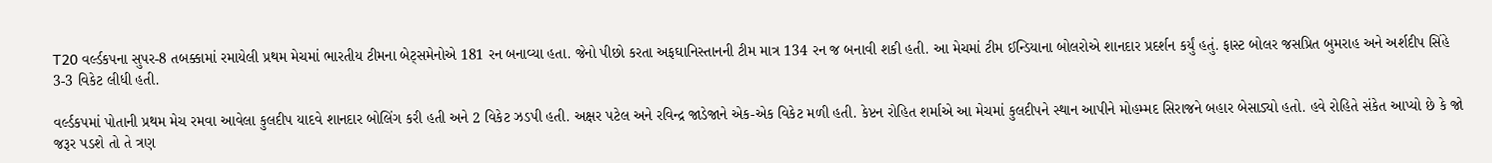T20 વર્લ્ડકપના સુપર-8 તબક્કામાં રમાયેલી પ્રથમ મેચમાં ભારતીય ટીમના બેટ્સમેનોએ 181 રન બનાવ્યા હતા. જેનો પીછો કરતા અફઘાનિસ્તાનની ટીમ માત્ર 134 રન જ બનાવી શકી હતી. આ મેચમાં ટીમ ઈન્ડિયાના બોલરોએ શાનદાર પ્રદર્શન કર્યું હતું. ફાસ્ટ બોલર જસપ્રિત બુમરાહ અને અર્શદીપ સિંહે 3-3 વિકેટ લીધી હતી.

વર્લ્ડકપમાં પોતાની પ્રથમ મેચ રમવા આવેલા કુલદીપ યાદવે શાનદાર બોલિંગ કરી હતી અને 2 વિકેટ ઝડપી હતી. અક્ષર પટેલ અને રવિન્દ્ર જાડેજાને એક-એક વિકેટ મળી હતી. કેપ્ટન રોહિત શર્માએ આ મેચમાં કુલદીપને સ્થાન આપીને મોહમ્મદ સિરાજને બહાર બેસાડ્યો હતો. હવે રોહિતે સંકેત આપ્યો છે કે જો જરૂર પડશે તો તે ત્રણ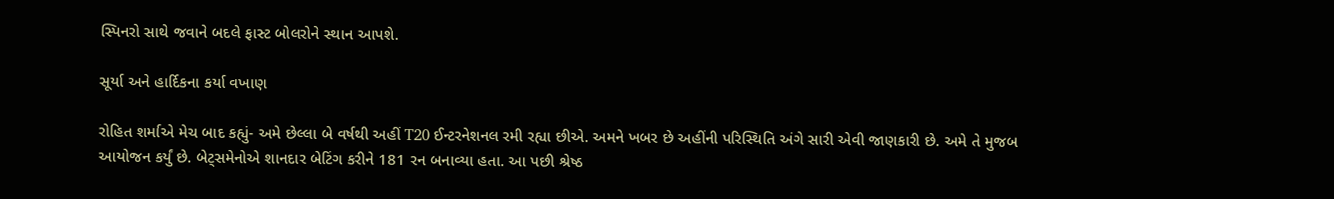સ્પિનરો સાથે જવાને બદલે ફાસ્ટ બોલરોને સ્થાન આપશે.

સૂર્યા અને હાર્દિકના કર્યા વખાણ

રોહિત શર્માએ મેચ બાદ કહ્યું- અમે છેલ્લા બે વર્ષથી અહીં T20 ઈન્ટરનેશનલ રમી રહ્યા છીએ. અમને ખબર છે અહીંની પરિસ્થિતિ અંગે સારી એવી જાણકારી છે. અમે તે મુજબ આયોજન કર્યું છે. બેટ્સમેનોએ શાનદાર બેટિંગ કરીને 181 રન બનાવ્યા હતા. આ પછી શ્રેષ્ઠ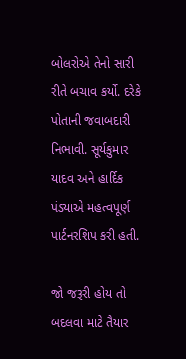બોલરોએ તેનો સારી રીતે બચાવ કર્યો. દરેકે પોતાની જવાબદારી નિભાવી. સૂર્યકુમાર યાદવ અને હાર્દિક પંડ્યાએ મહત્વપૂર્ણ પાર્ટનરશિપ કરી હતી.

જો જરૂરી હોય તો બદલવા માટે તૈયાર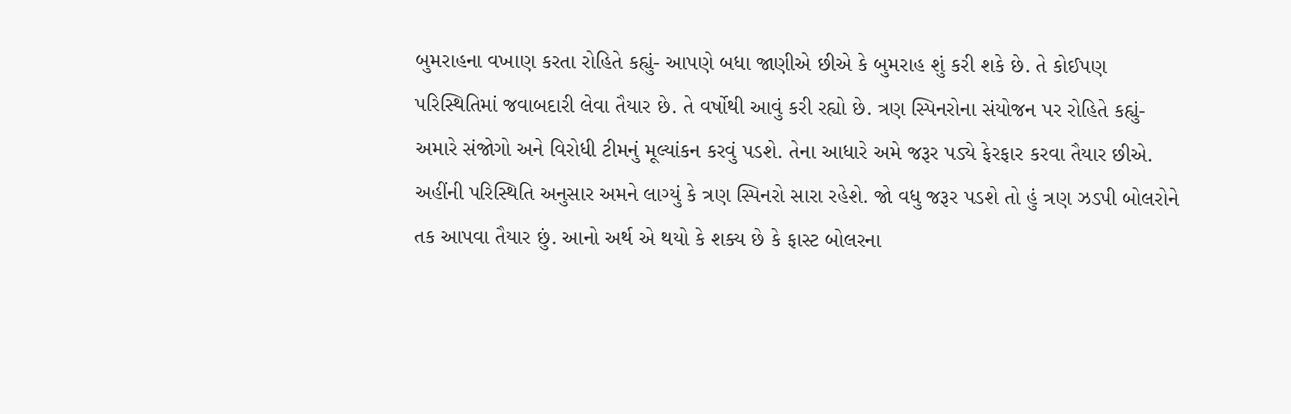બુમરાહના વખાણ કરતા રોહિતે કહ્યું- આપણે બધા જાણીએ છીએ કે બુમરાહ શું કરી શકે છે. તે કોઈપણ પરિસ્થિતિમાં જવાબદારી લેવા તૈયાર છે. તે વર્ષોથી આવું કરી રહ્યો છે. ત્રણ સ્પિનરોના સંયોજન પર રોહિતે કહ્યું- અમારે સંજોગો અને વિરોધી ટીમનું મૂલ્યાંકન કરવું પડશે. તેના આધારે અમે જરૂર પડ્યે ફેરફાર કરવા તૈયાર છીએ. અહીંની પરિસ્થિતિ અનુસાર અમને લાગ્યું કે ત્રણ સ્પિનરો સારા રહેશે. જો વધુ જરૂર પડશે તો હું ત્રણ ઝડપી બોલરોને તક આપવા તૈયાર છું. આનો અર્થ એ થયો કે શક્ય છે કે ફાસ્ટ બોલરના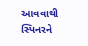આવવાથી સ્પિનરને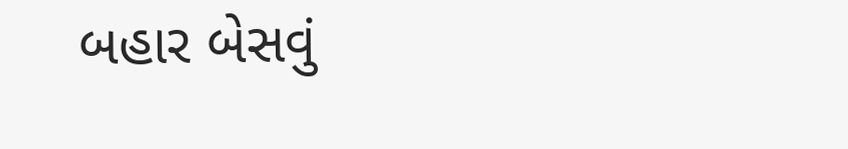બહાર બેસવું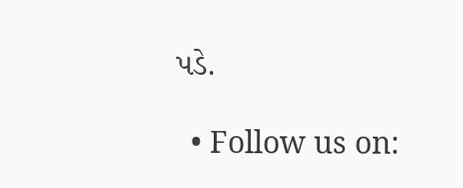પડે.

  • Follow us on: